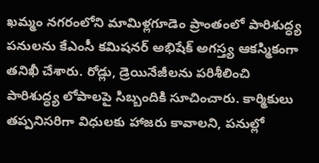ఖమ్మం నగరంలోని మామిళ్లగూడెం ప్రాంతంలో పారిశుద్ధ్య పనులను కేఎంసీ కమిషనర్ అభిషేక్ అగస్త్య ఆకస్మికంగా తనిఖీ చేశారు. రోడ్లు, డ్రెయినేజీలను పరిశీలించి పారిశుద్ధ్య లోపాలపై సిబ్బందికి సూచించారు. కార్మికులు తప్పనిసరిగా విధులకు హాజరు కావాలని, పనుల్లో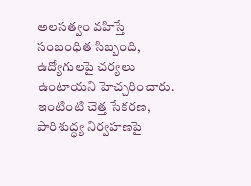అలసత్వం వహిస్తే సంబంధిత సిబ్బంది, ఉద్యోగులపై చర్యలు ఉంటాయని హెచ్చరించారు. ఇంటింటి చెత్త సేకరణ, పారిశుద్ధ్య నిర్వహణపై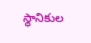స్థానికుల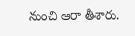నుంచి ఆరా తీశారు.